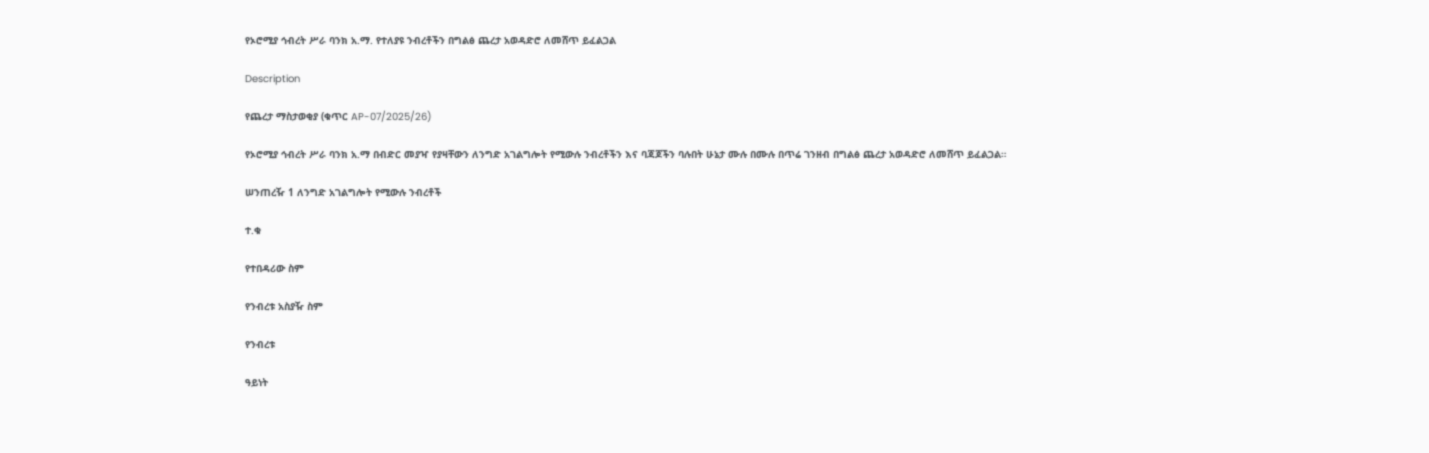የኦሮሚያ ኅብረት ሥራ ባንክ አ.ማ. የተለያዩ ንብረቶችን በግልፅ ጨረታ አወዳድሮ ለመሸጥ ይፈልጋል

Description

የጨረታ ማስታወቂያ (ቁጥር AP-07/2025/26)

የኦሮሚያ ኅብረት ሥራ ባንክ አ.ማ በብድር መያዣ የያዛቸውን ለንግድ አገልግሎት የሚውሉ ንብረቶችን እና ባጃጆችን ባሉበት ሁኔታ ሙሉ በሙሉ በጥሬ ገንዘብ በግልፅ ጨረታ አወዳድሮ ለመሸጥ ይፈልጋል።

ሠንጠረዥ 1 ለንግድ አገልግሎት የሚውሉ ንብረቶች

ተ.ቁ

የተበዳሪው ስም

የንብረቱ አስያዥ ስም

የንብረቱ

ዓይነት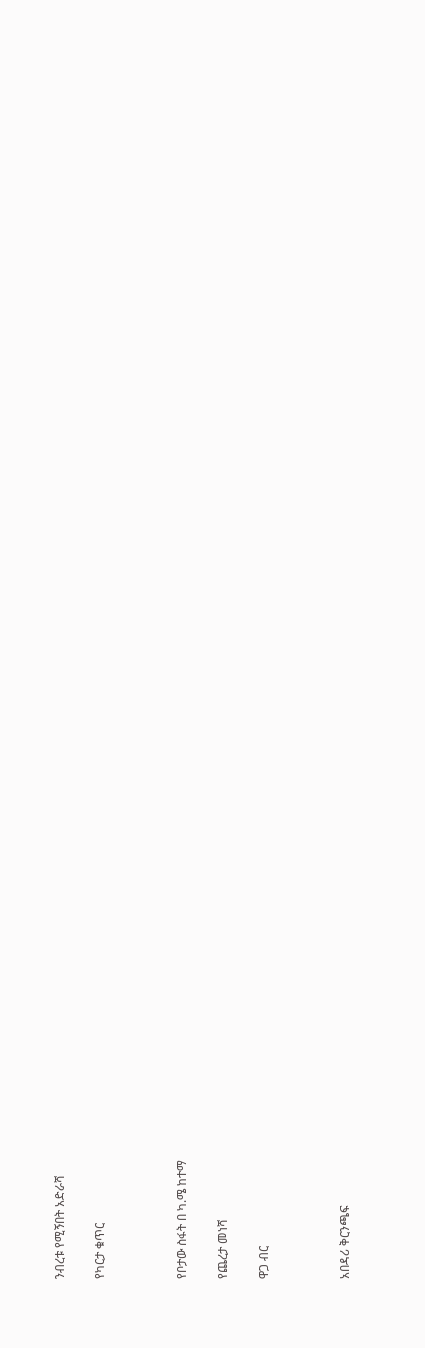ንብረቱ የሚኝበት አድራሻ

የካርታ ቁጥር



የቦታው ስፋት በ ካ.ሜ ከተማ

የጨረታ መነሻ

ዋጋ ብር



አበዳሪ ቅርንጫፍ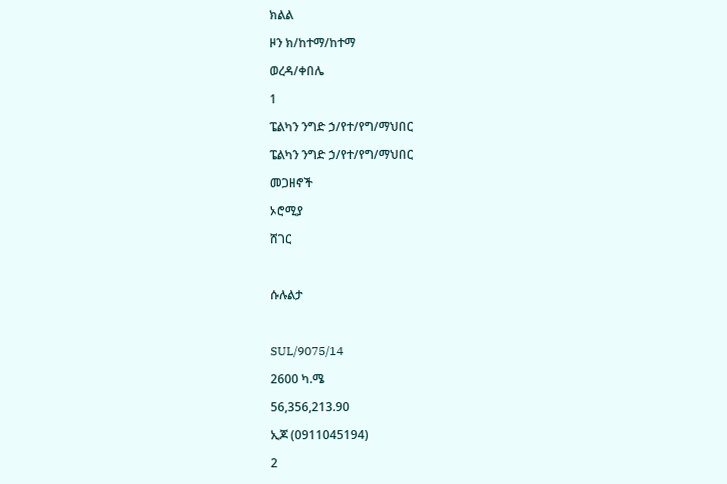ክልል

ዞን ክ/ከተማ/ከተማ

ወረዳ/ቀበሌ

1

ፔልካን ንግድ ኃ/የተ/የግ/ማህበር

ፔልካን ንግድ ኃ/የተ/የግ/ማህበር

መጋዘኖች

ኦሮሚያ

ሸገር



ሱሉልታ



SUL/9075/14

2600 ካ.ሜ

56,356,213.90

ኢጆ (0911045194)

2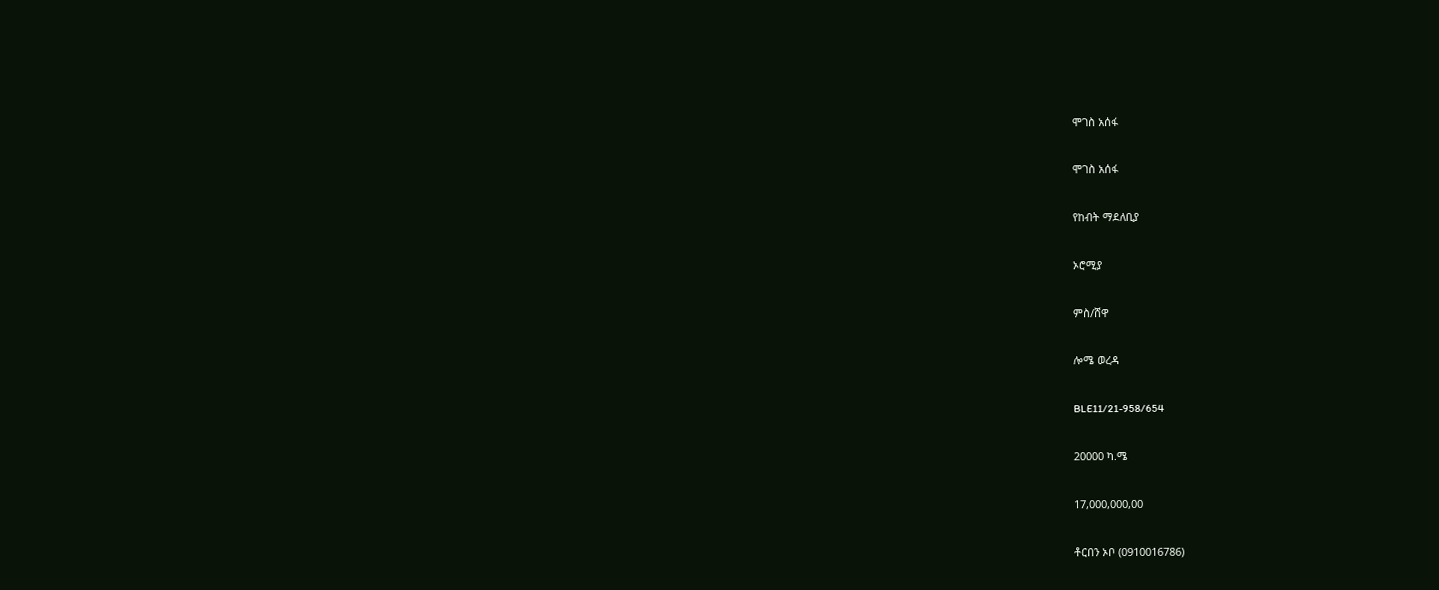ሞገስ አሰፋ

ሞገስ አሰፋ

የከብት ማደለቢያ

ኦሮሚያ

ምስ/ሸዋ

ሎሜ ወረዳ

BLE11/21-958/654

20000 ካ.ሜ

17,000,000,00

ቶርበን ኦቦ (0910016786)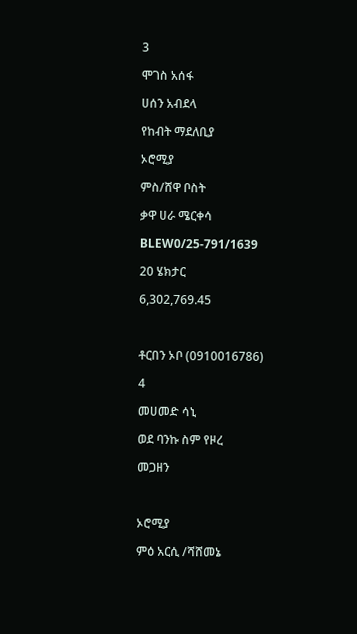3

ሞገስ አሰፋ

ሀሰን አብደላ

የከብት ማደለቢያ

ኦሮሚያ

ምስ/ሸዋ ቦስት

ቃዋ ሀራ ሜርቀሳ

BLEW0/25-791/1639

20 ሄክታር

6,302,769.45



ቶርበን ኦቦ (0910016786)

4

መሀመድ ሳኒ

ወደ ባንኩ ስም የዞረ

መጋዘን



ኦሮሚያ

ምዕ አርሲ /ሻሸመኔ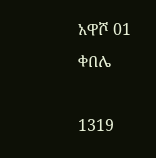አዋሾ 01 ቀበሌ

1319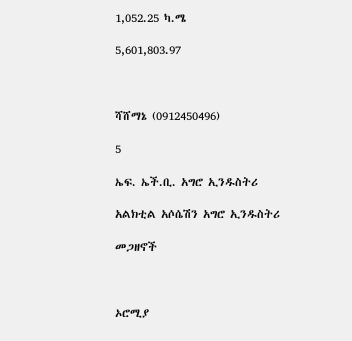1,052.25 ካ.ሜ

5,601,803.97



ሻሸማኔ (0912450496)

5

ኤፍ. ኤች.ቢ. አግሮ ኢንዱስትሪ

አልክቲል አሶሴሽን አግሮ ኢንዱስትሪ

መጋዘኖች



ኦሮሚያ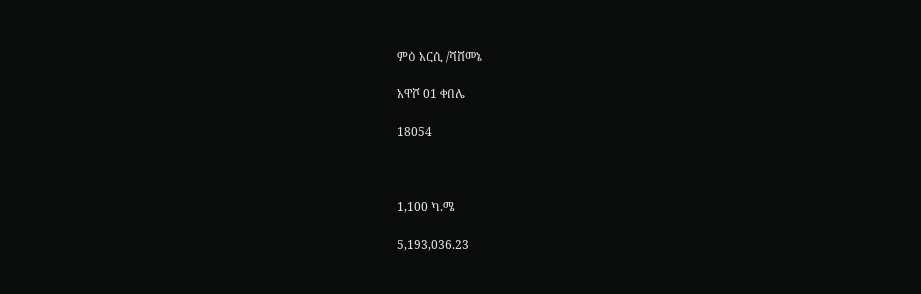ምዕ አርሲ /ሻሸመኔ

አዋሾ 01 ቀበሌ

18054



1,100 ካ.ሜ

5,193,036.23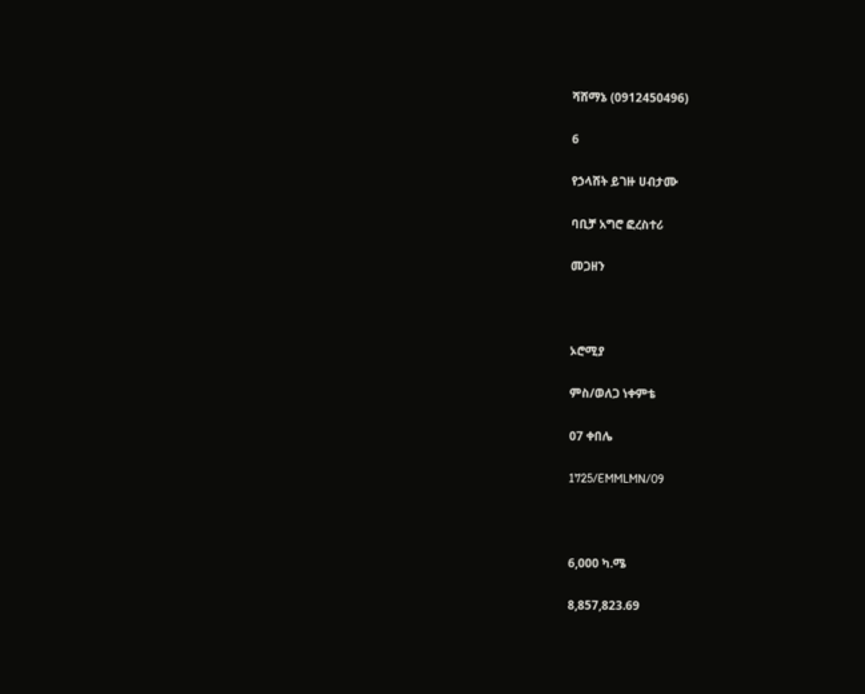ሻሸማኔ (0912450496)

6

የኃላሸት ይገዙ ሀብታሙ

ባቢቻ አግሮ ፎረስተሪ

መጋዘን



ኦሮሚያ

ምስ/ወለጋ ነቀምቴ

07 ቀበሌ

1725/EMMLMN/09



6,000 ካ.ሜ

8,857,823.69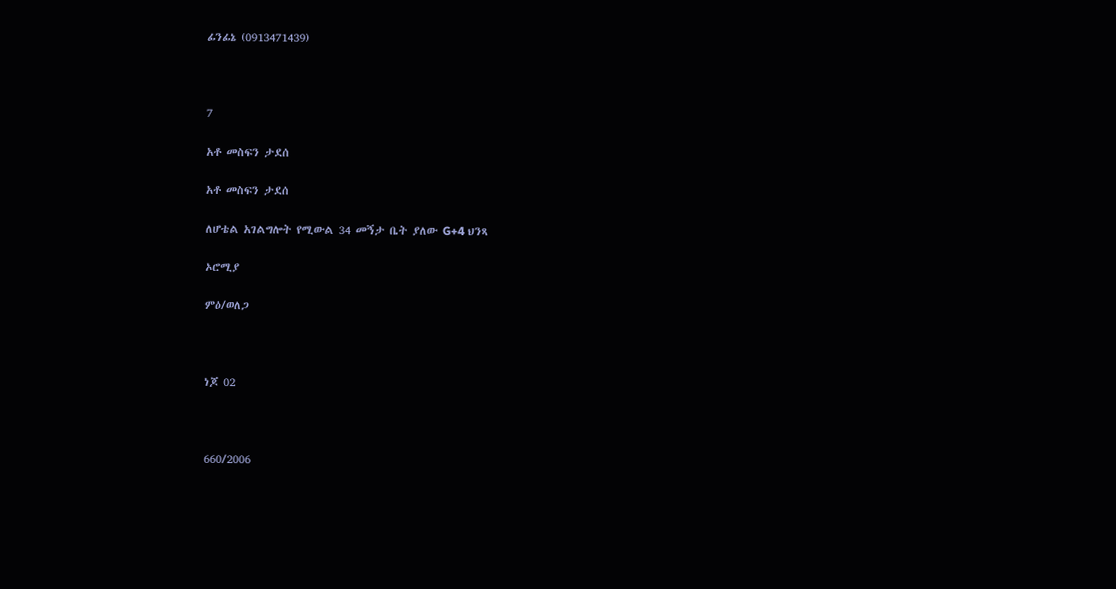ፊንፊኔ (0913471439)



7

አቶ መስፍን ታደሰ

አቶ መስፍን ታደሰ

ለሆቴል አገልግሎት የሚውል 34 መኝታ ቤት ያለው G+4 ህንጻ

ኦሮሚያ

ምዕ/ወለጋ



ነጆ 02



660/2006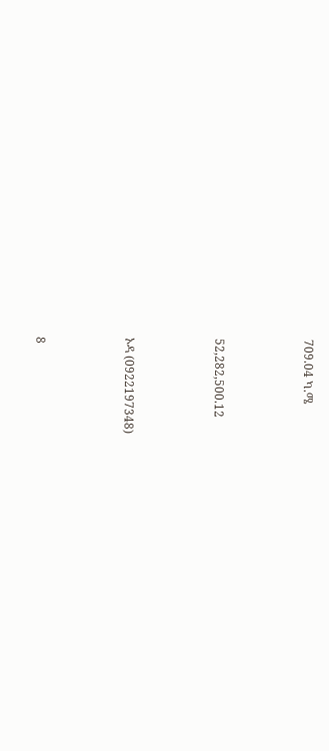709.04 ካ.ሜ



52,282,500.12



ኦዳ (0922197348)



8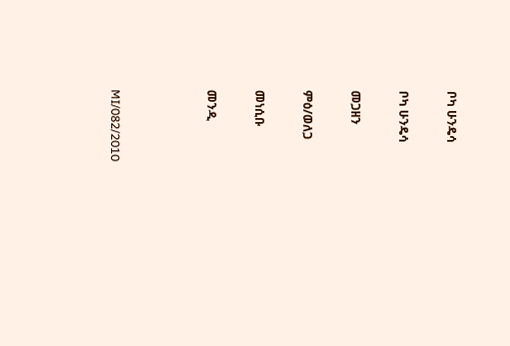ቦካ ሁንዴሳ

ቦካ ሁንዴሳ

መጋዘን

ምዕ/ወለጋ

መነሲቡ

መንዲ



MI/082/2010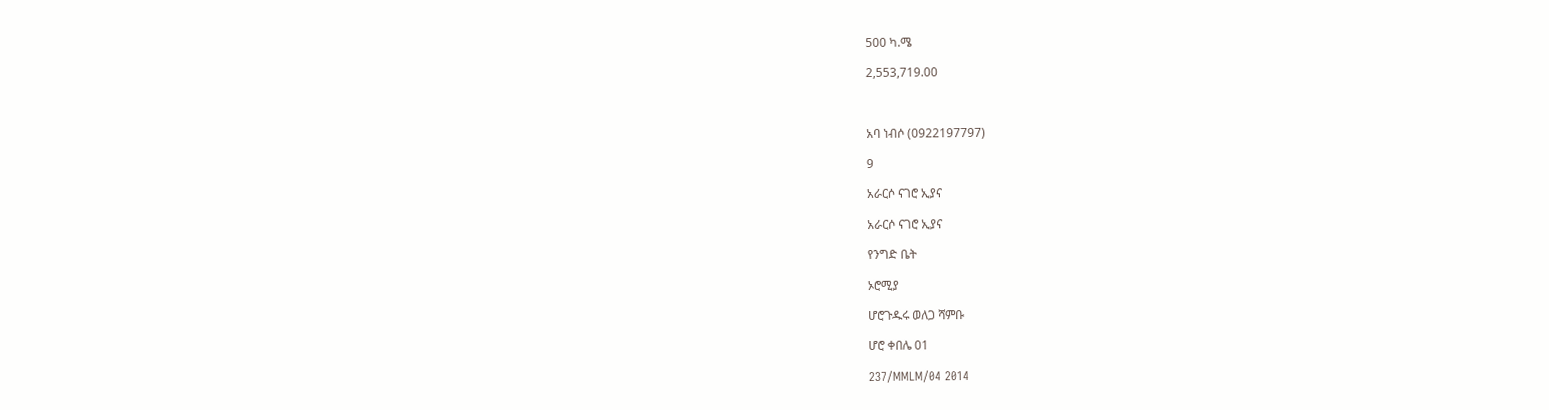500 ካ.ሜ

2,553,719.00



አባ ነብሶ (0922197797)

9

አራርሶ ናገሮ ኢያና

አራርሶ ናገሮ ኢያና

የንግድ ቤት

ኦሮሚያ

ሆሮጉዱሩ ወለጋ ሻምቡ

ሆሮ ቀበሌ 01

237/MMLM/04 2014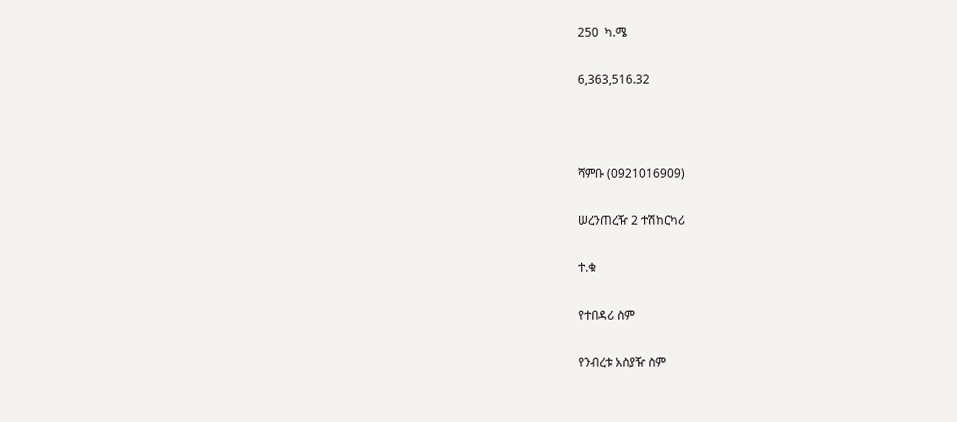250  ካ.ሜ

6,363,516.32



ሻምቡ (0921016909)

ሠረንጠረዥ 2 ተሽከርካሪ

ተ.ቁ

የተበዳሪ ስም

የንብረቱ አስያዥ ስም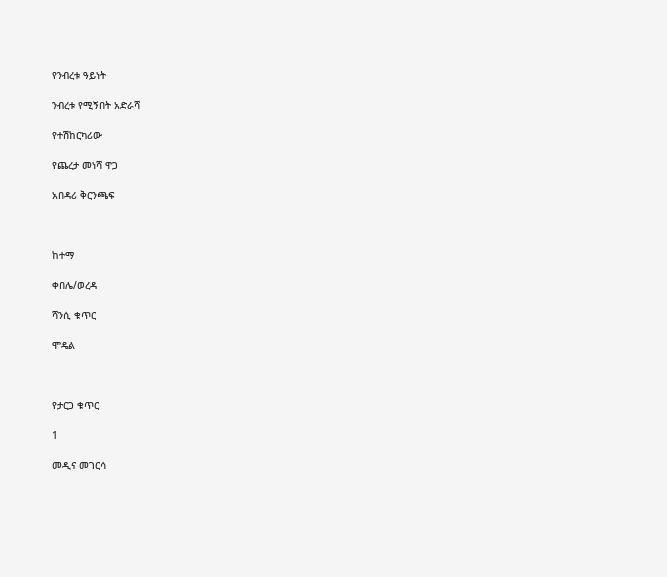የንብረቱ ዓይነት

ንብረቱ የሚኝበት አድራሻ

የተሽከርካሪው

የጨረታ መነሻ ዋጋ

አበዳሪ ቅርንጫፍ



ከተማ

ቀበሌ/ወረዳ

ሻንሲ ቁጥር

ሞዴል



የታርጋ ቁጥር

1

መዲና መገርሳ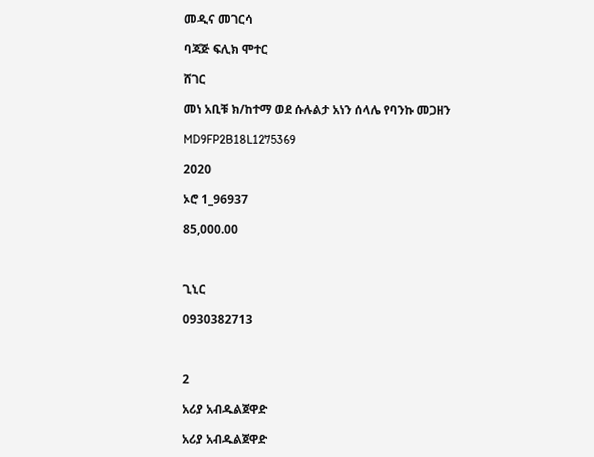መዲና መገርሳ

ባጃጅ ፍሊክ ሞተር

ሸገር

መነ አቢቹ ክ/ከተማ ወደ ሱሉልታ አነን ሰላሌ የባንኩ መጋዘን

MD9FP2B18L1275369

2020

ኦሮ 1_96937

85,000.00



ጊኒር

0930382713



2

አሪያ አብዱልጀዋድ

አሪያ አብዱልጀዋድ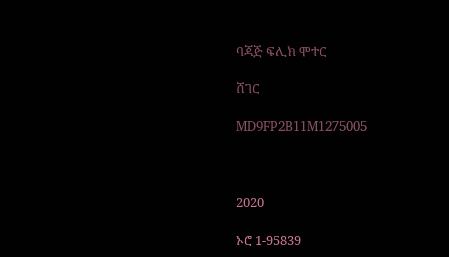ባጃጅ ፍሊክ ሞተር

ሸገር

MD9FP2B11M1275005



2020

ኦሮ 1-95839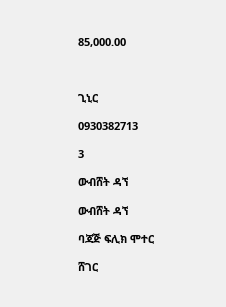85,000.00



ጊኒር

0930382713

3

ውብሸት ዳኘ

ውብሸት ዳኘ

ባጃጅ ፍሊክ ሞተር

ሸገር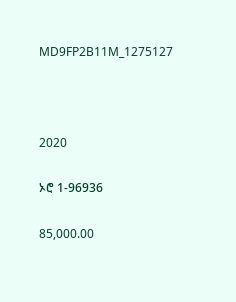MD9FP2B11M_1275127



2020

ኦሮ 1-96936

85,000.00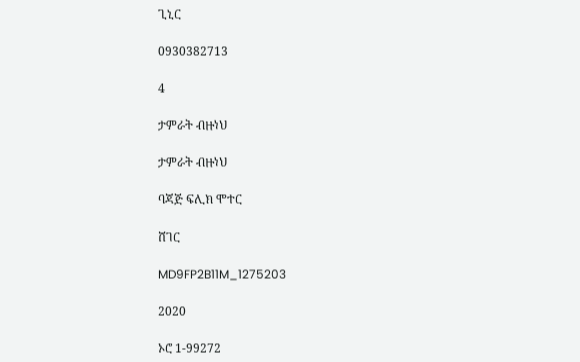ጊኒር

0930382713

4

ታምራት ብዙነህ

ታምራት ብዙነህ

ባጃጅ ፍሊክ ሞተር

ሸገር

MD9FP2B11M_1275203

2020

ኦሮ 1-99272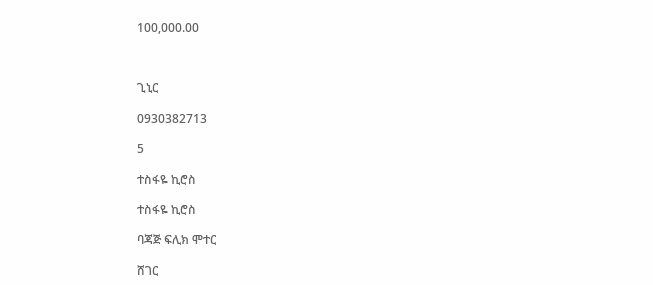100,000.00



ጊኒር

0930382713

5

ተስፋዬ ኪሮስ

ተስፋዬ ኪሮስ

ባጃጅ ፍሊክ ሞተር

ሸገር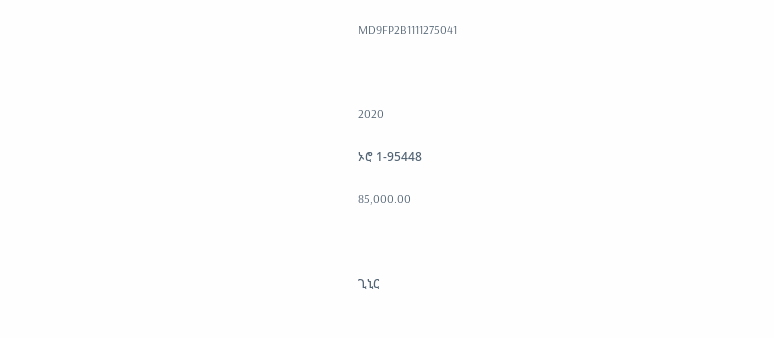MD9FP2B1111275041



2020

ኦሮ 1-95448

85,000.00



ጊኒር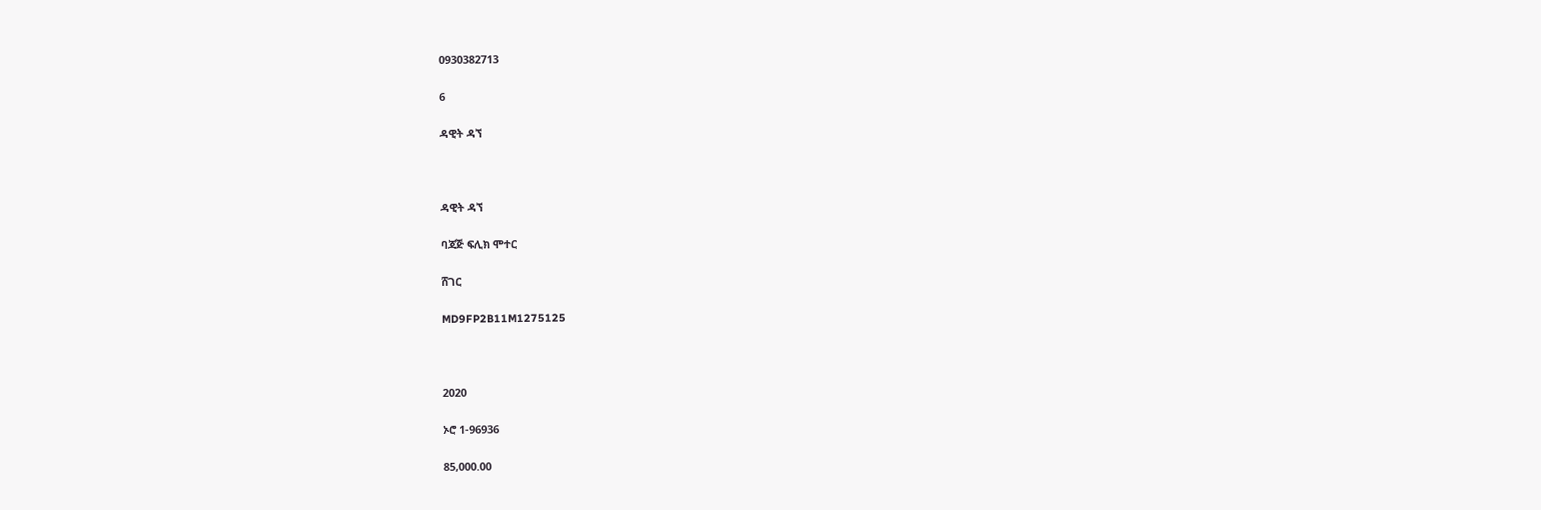0930382713

6

ዳዊት ዳኘ



ዳዊት ዳኘ

ባጃጅ ፍሊክ ሞተር

ሸገር

MD9FP2B11M1275125



2020

ኦሮ 1-96936

85,000.00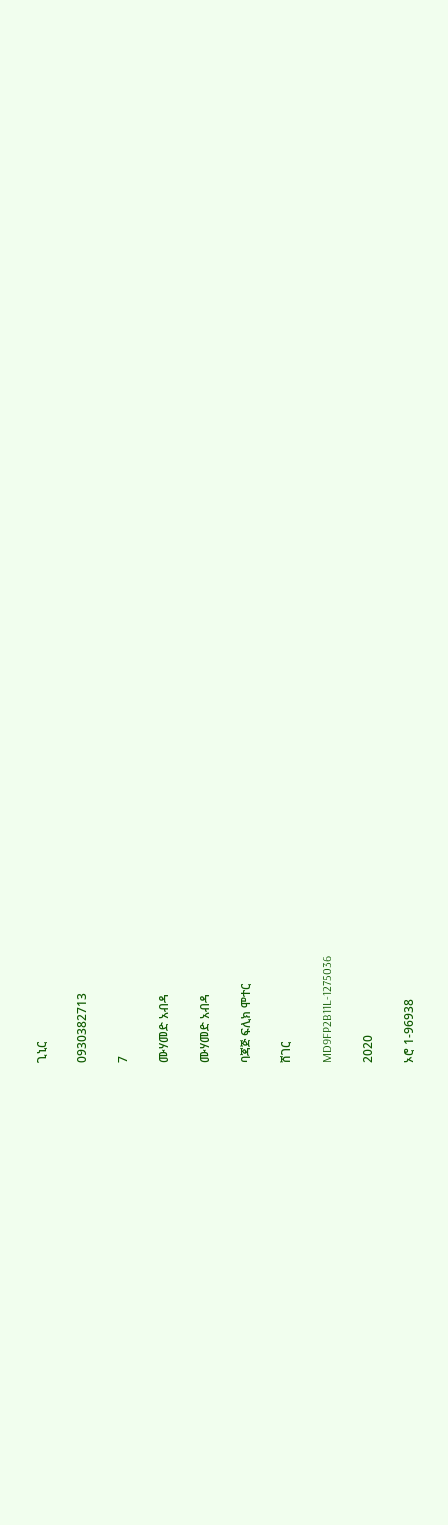ጊኒር

0930382713

7

ሙሃመድ አብዳ

ሙሃመድ አብዳ

ባጃጅ ፍሊክ ሞተር

ሸገር

MD9FP2B11L-1275036

2020

ኦሮ 1-96938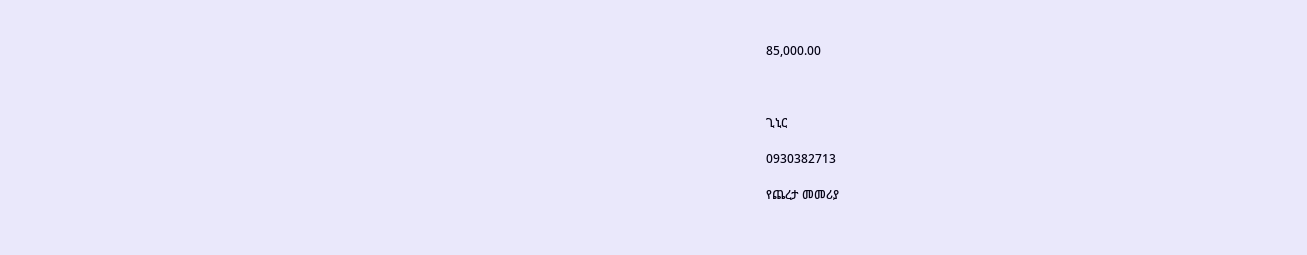85,000.00



ጊኒር

0930382713

የጨረታ መመሪያ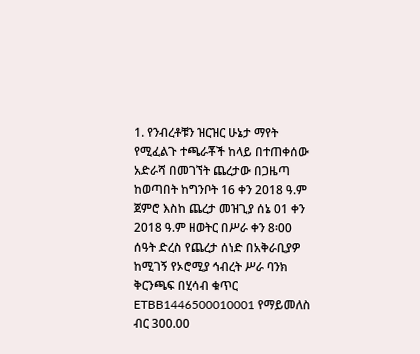1. የንብረቶቹን ዝርዝር ሁኔታ ማየት የሚፈልጉ ተጫራቾች ከላይ በተጠቀሰው አድራሻ በመገኘት ጨረታው በጋዜጣ ከወጣበት ከግንቦት 16 ቀን 2018 ዓ.ም ጀምሮ እስከ ጨረታ መዝጊያ ሰኔ 01 ቀን 2018 ዓ.ም ዘወትር በሥራ ቀን 8፡00 ሰዓት ድረስ የጨረታ ሰነድ በአቅራቢያዎ ከሚገኝ የኦሮሚያ ኅብረት ሥራ ባንክ ቅርንጫፍ በሂሳብ ቁጥር ETBB1446500010001 የማይመለስ ብር 300.00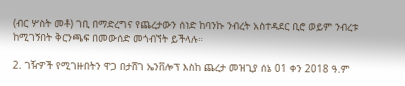(ብር ሦስት መቶ) ገቢ በማድረግና የጨረታውን ሰነድ ከባንኩ ንብረት አስተዳደር ቢሮ ወይም ንብረቱ ከሚገኝበት ቅርንጫፍ በመውሰድ መጎብኘት ይችላሉ።

2. ገዥዎች የሚገዙበትን ዋጋ በታሸገ ኤንቨሎፕ እስከ ጨረታ መዝጊያ ሰኔ 01 ቀን 2018 ዓ.ም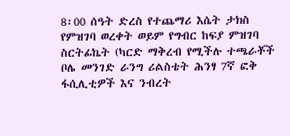8፡00 ሰዓት ድረስ የተጨማሪ እሴት ታክስ የምዝገባ ወረቀት ወይም የግብር ከፍያ ምዝገባ ስርትፊኬት (ካርድ ማቅረብ የሚችሉ ተጫራቾች ቦሌ መንገድ ራንግ ሪልስቴት ሕንፃ 7ኛ ፎቅ ፋሲሊቲዎች እና ንብረት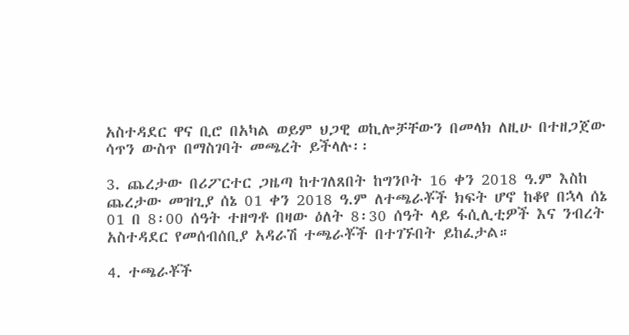አስተዳደር ዋና ቢሮ በአካል ወይም ህጋዊ ወኪሎቻቸውን በመላክ ለዚሁ በተዘጋጀው ሳጥን ውስጥ በማስገባት መጫረት ይችላሉ፡፡

3. ጨረታው በሪፖርተር ጋዜጣ ከተገለጸበት ከግንቦት 16 ቀን 2018 ዓ.ም እስከ ጨረታው መዝጊያ ሰኔ 01 ቀን 2018 ዓ.ም ለተጫራቾች ክፍት ሆኖ ከቆየ በኋላ ሰኔ 01 በ 8፡00 ሰዓት ተዘግቶ በዛው ዕለት 8፡30 ሰዓት ላይ ፋሲሊቲዎች እና ንብረት አስተዳደር የመሰብሰቢያ አዳራሽ ተጫራቾች በተገኙበት ይከፈታል።

4. ተጫራቾች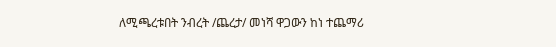ለሚጫረቱበት ንብረት /ጨረታ/ መነሻ ዋጋውን ከነ ተጨማሪ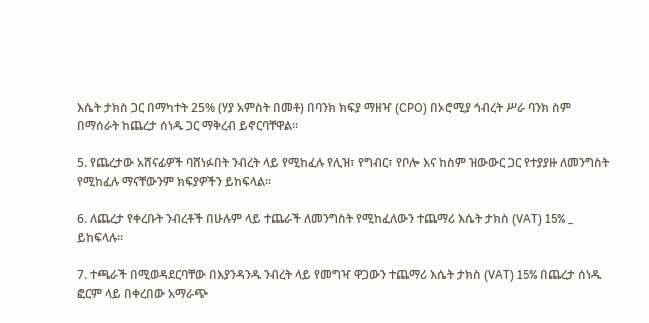እሴት ታክስ ጋር በማካተት 25% (ሃያ አምስት በመቶ) በባንክ ክፍያ ማዘዣ (CPO) በኦሮሚያ ኅብረት ሥራ ባንክ ስም በማሰራት ከጨረታ ሰነዱ ጋር ማቅረብ ይኖርባቸዋል።

5. የጨረታው አሸናፊዎች ባሸነፉበት ንብረት ላይ የሚከፈሉ የሊዝ፣ የግብር፣ የቦሎ እና ከስም ዝውውር ጋር የተያያዙ ለመንግስት የሚከፈሉ ማናቸውንም ክፍያዎችን ይከፍላል።

6. ለጨረታ የቀረቡት ንብረቶች በሁሉም ላይ ተጨራች ለመንግስት የሚከፈለውን ተጨማሪ እሴት ታክስ (VAT) 15% _ ይከፍላሉ።

7. ተጫራች በሚወዳደርባቸው በእያንዳንዱ ንብረት ላይ የመግዣ ዋጋውን ተጨማሪ እሴት ታክስ (VAT) 15% በጨረታ ሰነዱ ፎርም ላይ በቀረበው አማራጭ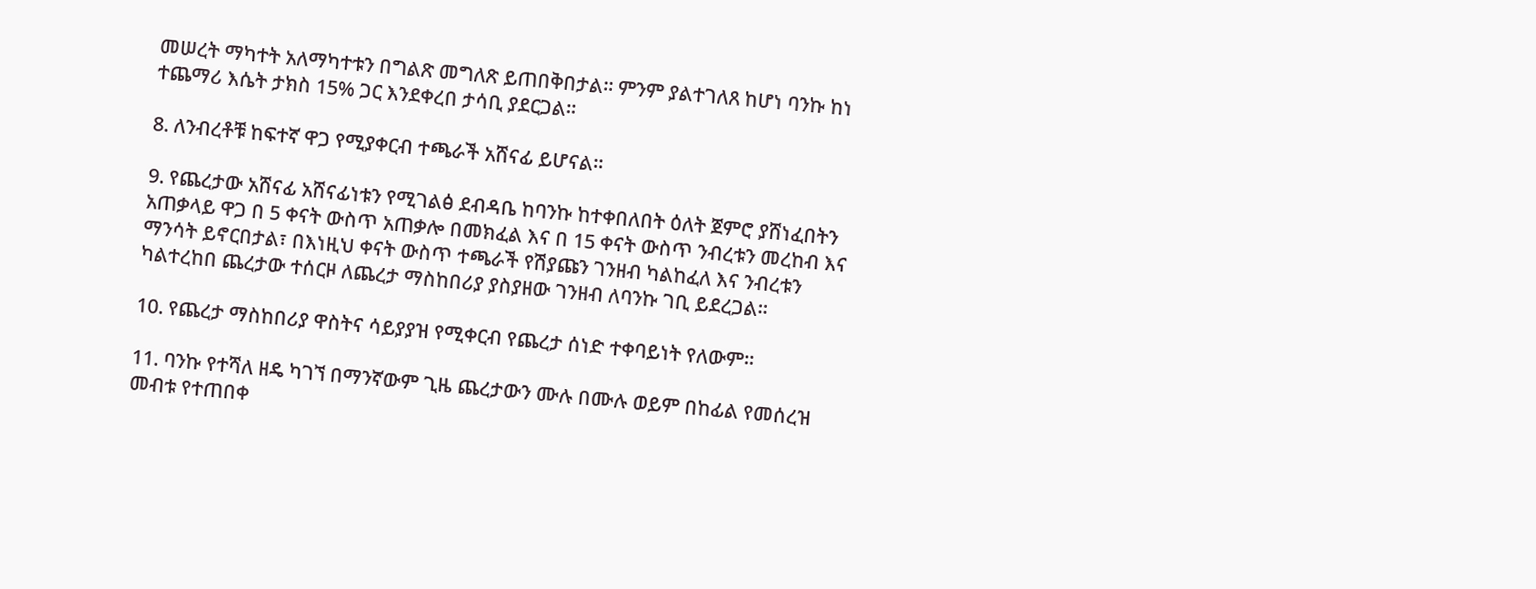መሠረት ማካተት አለማካተቱን በግልጽ መግለጽ ይጠበቅበታል፡፡ ምንም ያልተገለጸ ከሆነ ባንኩ ከነ ተጨማሪ እሴት ታክስ 15% ጋር እንደቀረበ ታሳቢ ያደርጋል።

8. ለንብረቶቹ ከፍተኛ ዋጋ የሚያቀርብ ተጫራች አሸናፊ ይሆናል።

9. የጨረታው አሸናፊ አሸናፊነቱን የሚገልፅ ደብዳቤ ከባንኩ ከተቀበለበት ዕለት ጀምሮ ያሸነፈበትን አጠቃላይ ዋጋ በ 5 ቀናት ውስጥ አጠቃሎ በመክፈል እና በ 15 ቀናት ውስጥ ንብረቱን መረከብ እና ማንሳት ይኖርበታል፣ በእነዚህ ቀናት ውስጥ ተጫራች የሽያጩን ገንዘብ ካልከፈለ እና ንብረቱን ካልተረከበ ጨረታው ተሰርዞ ለጨረታ ማስከበሪያ ያስያዘው ገንዘብ ለባንኩ ገቢ ይደረጋል።

10. የጨረታ ማስከበሪያ ዋስትና ሳይያያዝ የሚቀርብ የጨረታ ሰነድ ተቀባይነት የለውም።

11. ባንኩ የተሻለ ዘዴ ካገኘ በማንኛውም ጊዜ ጨረታውን ሙሉ በሙሉ ወይም በከፊል የመሰረዝ መብቱ የተጠበቀ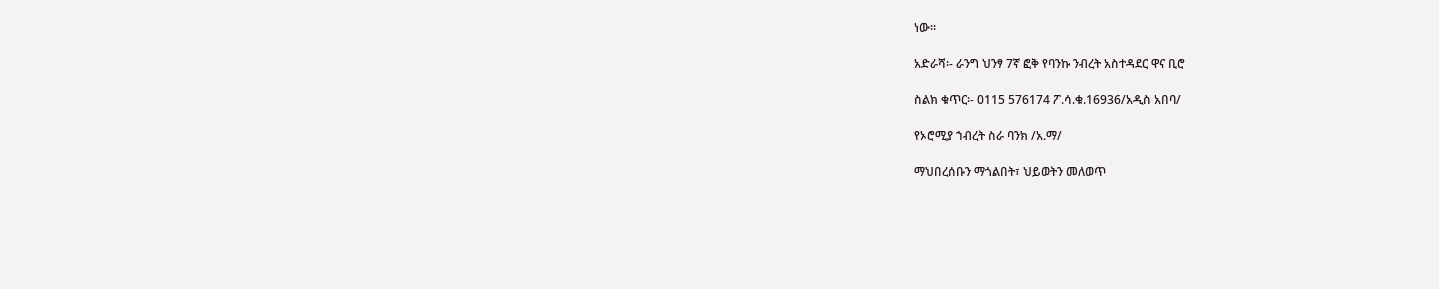ነው።

አድራሻ፡- ራንግ ህንፃ 7ኛ ፎቅ የባንኩ ንብረት አስተዳደር ዋና ቢሮ

ስልክ ቁጥር፡- 0115 576174 ፖ.ሳ.ቁ.16936/አዲስ አበባ/

የኦሮሚያ ኀብረት ስራ ባንክ /አ.ማ/

ማህበረሰቡን ማጎልበት፣ ህይወትን መለወጥ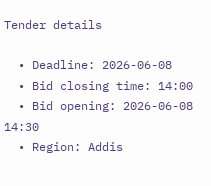Tender details

  • Deadline: 2026-06-08
  • Bid closing time: 14:00
  • Bid opening: 2026-06-08 14:30
  • Region: Addis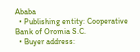Ababa
  • Publishing entity: Cooperative Bank of Oromia S.C.
  • Buyer address: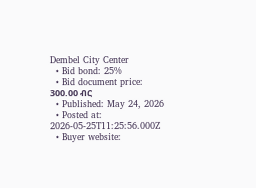Dembel City Center
  • Bid bond: 25%
  • Bid document price: 300.00 ብር
  • Published: May 24, 2026
  • Posted at: 2026-05-25T11:25:56.000Z
  • Buyer website: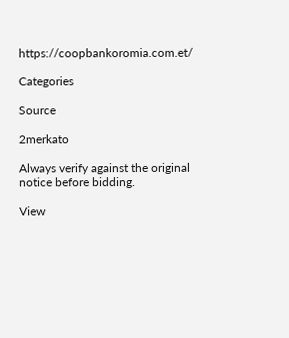https://coopbankoromia.com.et/

Categories

Source

2merkato

Always verify against the original notice before bidding.

View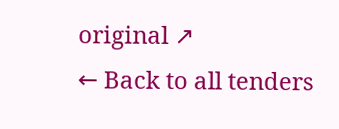original ↗
← Back to all tenders